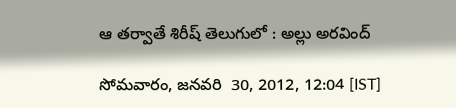ఆ తర్వాతే శిరీష్ తెలుగులో : అల్లు అరవింద్

సోమవారం, జనవరి  30, 2012, 12:04 [IST]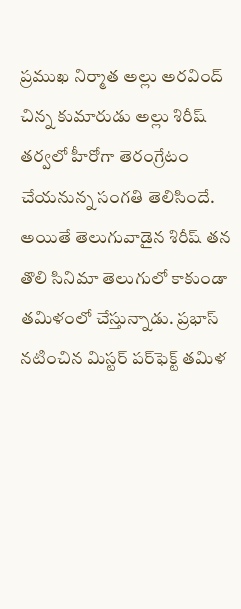ప్రముఖ నిర్మాత అల్లు అరవింద్ చిన్న కుమారుడు అల్లు శిరీష్ తర్వలో హీరోగా తెరంగ్రేటం చేయనున్న సంగతి తెలిసిందే. అయితే తెలుగువాడైన శిరీష్ తన తొలి సినిమా తెలుగులో కాకుండా తమిళంలో చేస్తున్నాడు. ప్రభాస్ నటించిన మిస్టర్ పర్‌ఫెక్ట్ తమిళ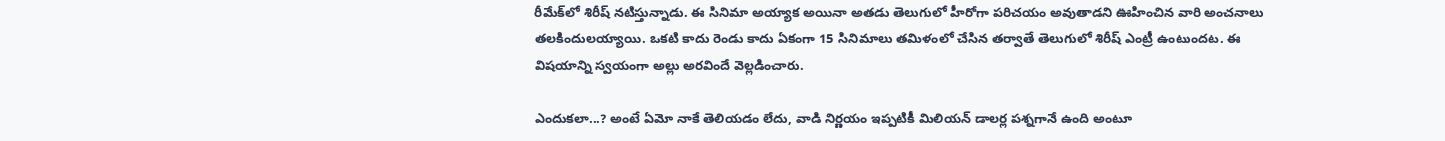రీమేక్‌లో శిరీష్ నటిస్తున్నాడు. ఈ సినిమా అయ్యాక అయినా అతడు తెలుగులో హీరోగా పరిచయం అవుతాడని ఊహించిన వారి అంచనాలు తలకిందులయ్యాయి. ఒకటి కాదు రెండు కాదు ఏకంగా 15 సినిమాలు తమిళంలో చేసిన తర్వాతే తెలుగులో శిరీష్ ఎంట్రీ ఉంటుందట. ఈ విషయాన్ని స్వయంగా అల్లు అరవిందే వెల్లడించారు.

ఎందుకలా...? అంటే ఏమో నాకే తెలియడం లేదు, వాడి నిర్ణయం ఇప్పటికీ మిలియన్ డాలర్ల పశ్నగానే ఉంది అంటూ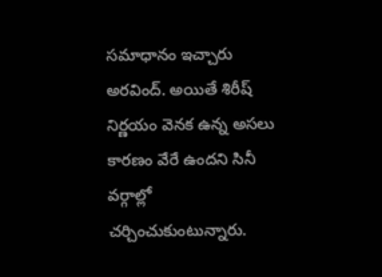సమాధానం ఇచ్చారు అరవింద్. అయితే శిరీష్ నిర్ణయం వెనక ఉన్న అసలు కారణం వేరే ఉందని సినీ వర్గాల్లో చర్చించుకుంటున్నారు.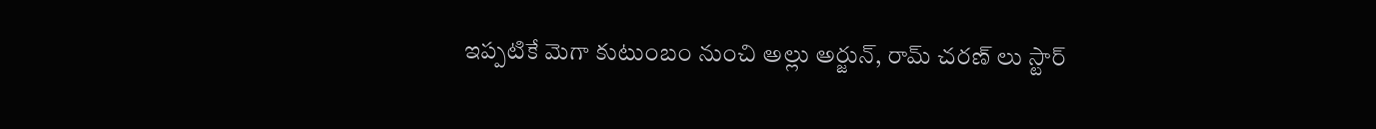ఇప్పటికే మెగా కుటుంబం నుంచి అల్లు అర్జున్, రామ్ చరణ్ లు స్టార్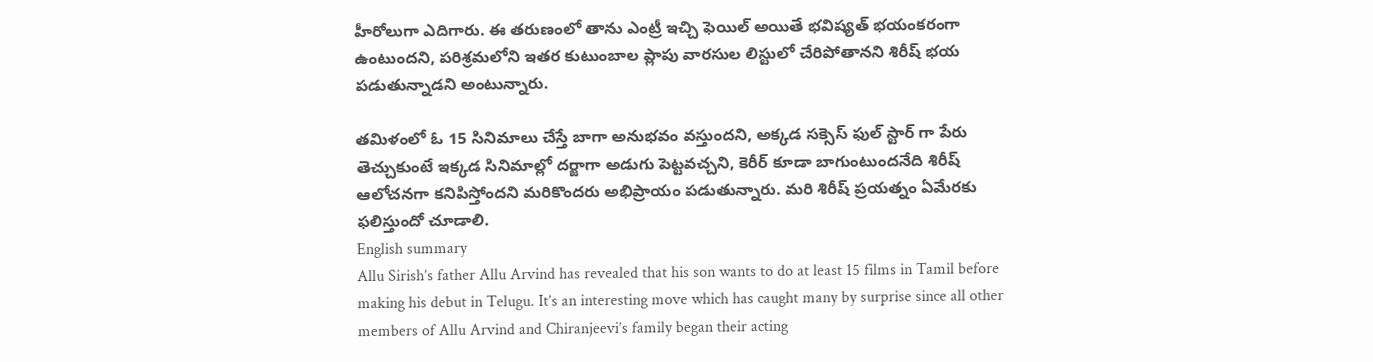హీరోలుగా ఎదిగారు. ఈ తరుణంలో తాను ఎంట్రీ ఇచ్చి ఫెయిల్ అయితే భవిష్యత్ భయంకరంగా ఉంటుందని, పరిశ్రమలోని ఇతర కుటుంబాల ప్లాపు వారసుల లిస్టులో చేరిపోతానని శిరీష్ భయ పడుతున్నాడని అంటున్నారు.

తమిళంలో ఓ 15 సినిమాలు చేస్తే బాగా అనుభవం వస్తుందని, అక్కడ సక్సెస్ ఫుల్ స్టార్ గా పేరు తెచ్చుకుంటే ఇక్కడ సినిమాల్లో దర్జాగా అడుగు పెట్టవచ్చని, కెరీర్ కూడా బాగుంటుందనేది శిరీష్ ఆలోచనగా కనిపిస్తోందని మరికొందరు అభిప్రాయం పడుతున్నారు. మరి శిరీష్ ప్రయత్నం ఏమేరకు ఫలిస్తుందో చూడాలి.
English summary
Allu Sirish’s father Allu Arvind has revealed that his son wants to do at least 15 films in Tamil before making his debut in Telugu. It’s an interesting move which has caught many by surprise since all other members of Allu Arvind and Chiranjeevi’s family began their acting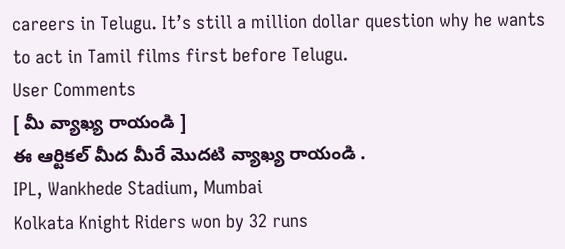careers in Telugu. It’s still a million dollar question why he wants to act in Tamil films first before Telugu.
User Comments
[ మీ వ్యాఖ్య రాయండి ]
ఈ ఆర్టికల్ మీద మీరే మొదటి వ్యాఖ్య రాయండి .
IPL, Wankhede Stadium, Mumbai
Kolkata Knight Riders won by 32 runs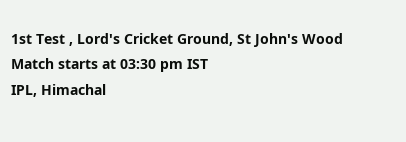1st Test , Lord's Cricket Ground, St John's Wood
Match starts at 03:30 pm IST
IPL, Himachal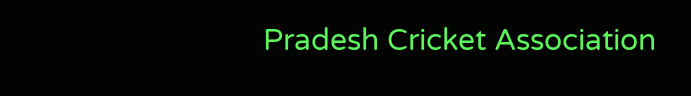Pradesh Cricket Association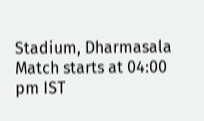Stadium, Dharmasala
Match starts at 04:00 pm IST